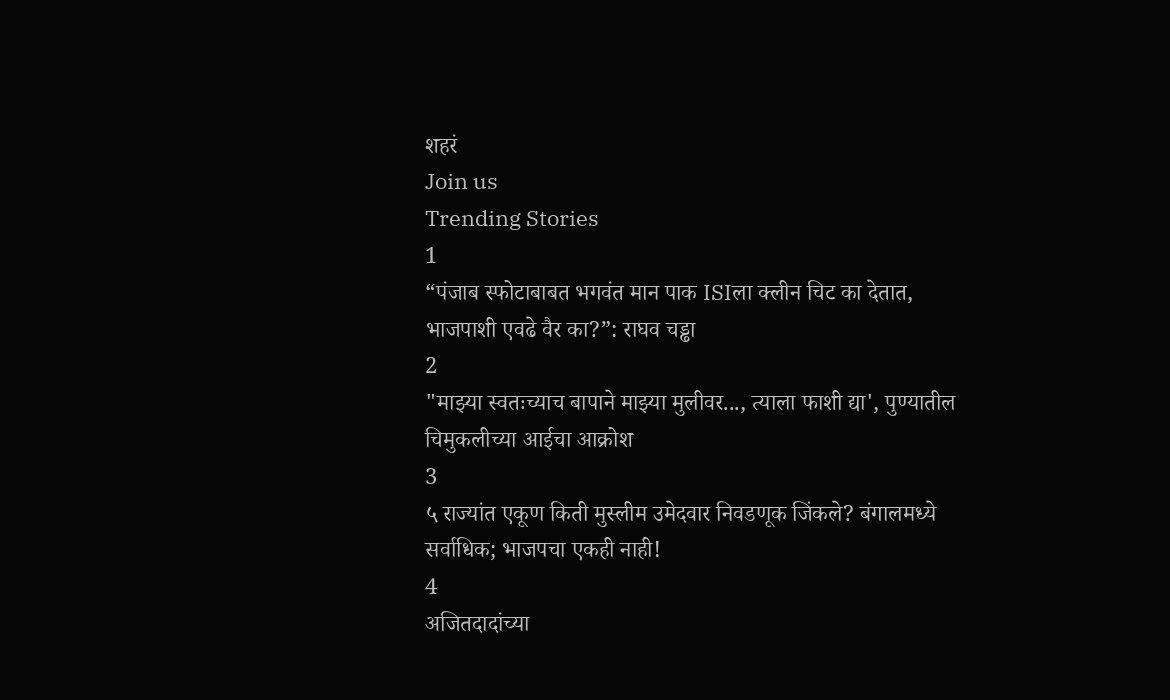शहरं
Join us
Trending Stories
1
“पंजाब स्फोटाबाबत भगवंत मान पाक ISIला क्लीन चिट का देतात, भाजपाशी एवढे वैर का?”: राघव चड्ढा
2
"माझ्या स्वतःच्याच बापाने माझ्या मुलीवर..., त्याला फाशी द्या', पुण्यातील चिमुकलीच्या आईचा आक्रोश
3
५ राज्यांत एकूण किती मुस्लीम उमेदवार निवडणूक जिंकले? बंगालमध्ये सर्वाधिक; भाजपचा एकही नाही!
4
अजितदादांच्या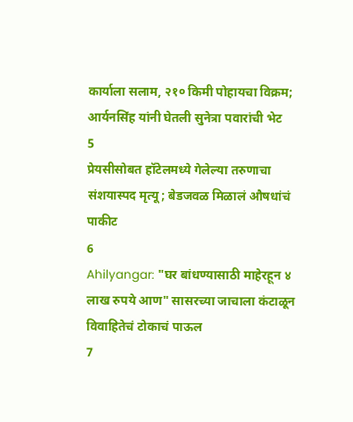कार्याला सलाम, २१० किमी पोहायचा विक्रम; आर्यनसिंह यांनी घेतली सुनेत्रा पवारांची भेट
5
प्रेयसीसोबत हॉटेलमध्ये गेलेल्या तरुणाचा संशयास्पद मृत्यू; बेडजवळ मिळालं औषधांचं पाकीट
6
Ahilyangar: "घर बांधण्यासाठी माहेरहून ४ लाख रुपये आण" सासरच्या जाचाला कंटाळून विवाहितेचं टोकाचं पाऊल
7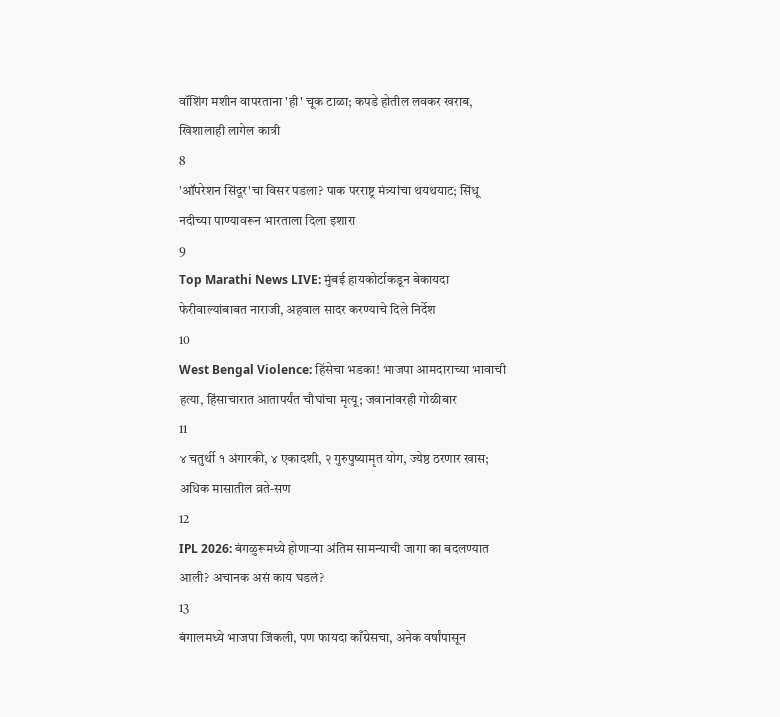वॉशिंग मशीन वापरताना 'ही' चूक टाळा; कपडे होतील लवकर खराब, खिशालाही लागेल कात्री
8
'ऑपरेशन सिंदूर'चा विसर पडला? पाक परराष्ट्र मंत्र्यांचा थयथयाट; सिंधू नदीच्या पाण्यावरून भारताला दिला इशारा
9
Top Marathi News LIVE: मुंबई हायकोर्टाकडून बेकायदा फेरीवाल्यांबाबत नाराजी, अहवाल सादर करण्याचे दिले निर्देश
10
West Bengal Violence: हिंसेचा भडका! भाजपा आमदाराच्या भावाची हत्या, हिंसाचारात आतापर्यंत चौघांचा मृत्यू; जवानांवरही गोळीबार
11
४ चतुर्थी १ अंगारकी, ४ एकादशी, २ गुरुपुष्यामृत योग, ज्येष्ठ ठरणार खास; अधिक मासातील व्रते-सण
12
IPL 2026: बंगळुरूमध्ये होणाऱ्या अंतिम सामन्याची जागा का बदलण्यात आली? अचानक असं काय घडलं?
13
बंगालमध्ये भाजपा जिंकली, पण फायदा काँग्रेसचा, अनेक वर्षांपासून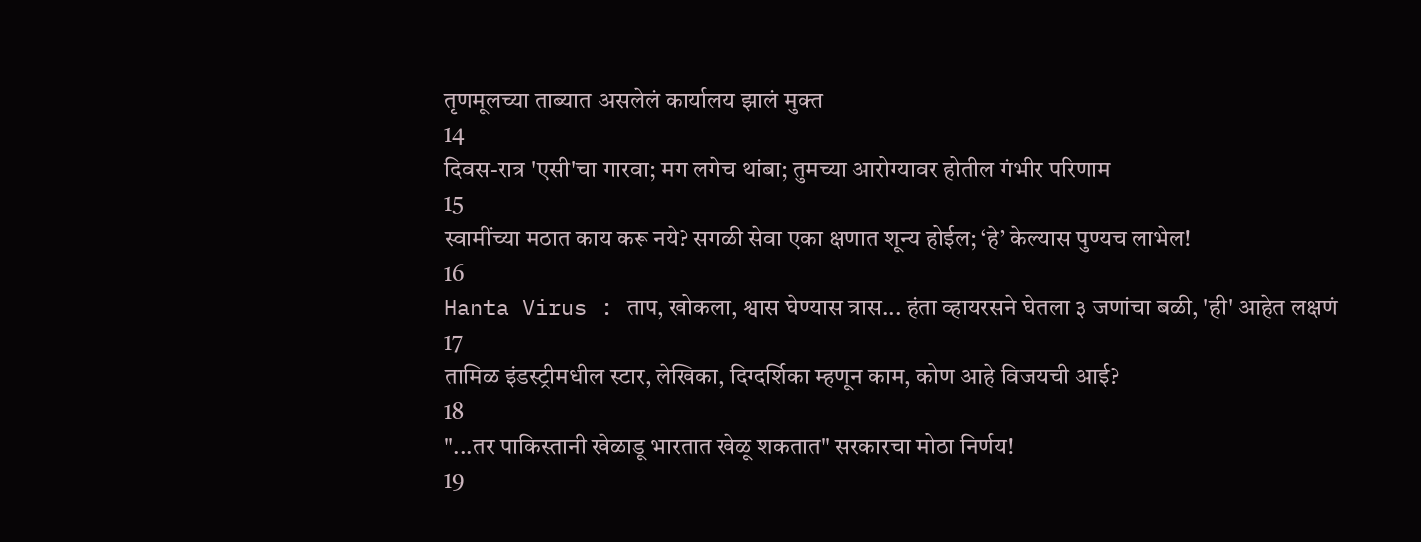तृणमूलच्या ताब्यात असलेलं कार्यालय झालं मुक्त
14
दिवस-रात्र 'एसी'चा गारवा; मग लगेच थांबा; तुमच्या आरोग्यावर होतील गंभीर परिणाम
15
स्वामींच्या मठात काय करू नये? सगळी सेवा एका क्षणात शून्य होईल; ‘हे’ केल्यास पुण्यच लाभेल!
16
Hanta Virus : ताप, खोकला, श्वास घेण्यास त्रास... हंता व्हायरसने घेतला ३ जणांचा बळी, 'ही' आहेत लक्षणं
17
तामिळ इंडस्ट्रीमधील स्टार, लेखिका, दिग्दर्शिका म्हणून काम, कोण आहे विजयची आई?
18
"...तर पाकिस्तानी खेळाडू भारतात खेळू शकतात" सरकारचा मोठा निर्णय!
19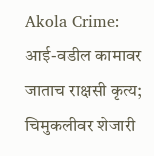Akola Crime: आई-वडील कामावर जाताच राक्षसी कृत्य; चिमुकलीवर शेजारी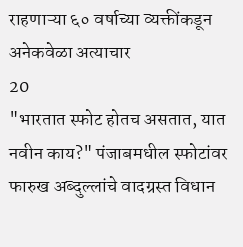राहणाऱ्या ६० वर्षाच्या व्यक्तींकडून अनेकवेळा अत्याचार
20
"भारतात स्फोट होतच असतात, यात नवीन काय?" पंजाबमधील स्फोटांवर फारुख अब्दुल्लांचे वादग्रस्त विधान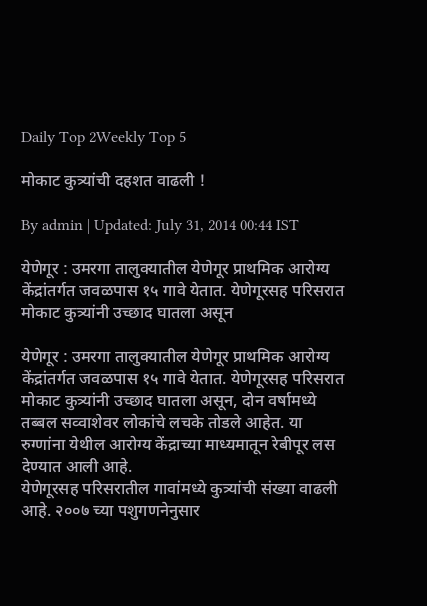Daily Top 2Weekly Top 5

मोकाट कुत्र्यांची दहशत वाढली !

By admin | Updated: July 31, 2014 00:44 IST

येणेगूर : उमरगा तालुक्यातील येणेगूर प्राथमिक आरोग्य केंद्रांतर्गत जवळपास १५ गावे येतात. येणेगूरसह परिसरात मोकाट कुत्र्यांनी उच्छाद घातला असून

येणेगूर : उमरगा तालुक्यातील येणेगूर प्राथमिक आरोग्य केंद्रांतर्गत जवळपास १५ गावे येतात. येणेगूरसह परिसरात मोकाट कुत्र्यांनी उच्छाद घातला असून, दोन वर्षामध्ये तब्बल सव्वाशेवर लोकांचे लचके तोडले आहेत. या रुग्णांना येथील आरोग्य केंद्राच्या माध्यमातून रेबीपूर लस देण्यात आली आहे.
येणेगूरसह परिसरातील गावांमध्ये कुत्र्यांची संख्या वाढली आहे. २००७ च्या पशुगणनेनुसार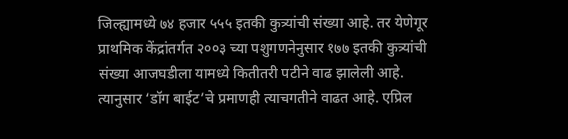जिल्ह्यामध्ये ७४ हजार ५५५ इतकी कुत्र्यांची संख्या आहे. तर येणेगूर प्राथमिक केंद्रांतर्गत २००३ च्या पशुगणनेनुसार १७७ इतकी कुत्र्यांची संख्या आजघडीला यामध्ये कितीतरी पटीने वाढ झालेली आहे. त्यानुसार ‘डॉग बाईट’चे प्रमाणही त्याचगतीने वाढत आहे. एप्रिल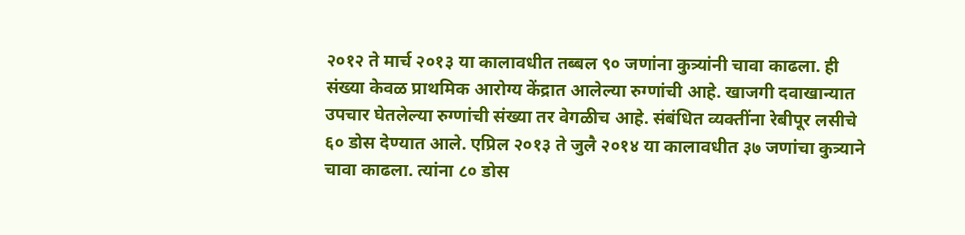२०१२ ते मार्च २०१३ या कालावधीत तब्बल ९० जणांना कुत्र्यांनी चावा काढला. ही संख्या केवळ प्राथमिक आरोग्य केंद्रात आलेल्या रुग्णांची आहे. खाजगी दवाखान्यात उपचार घेतलेल्या रुग्णांची संख्या तर वेगळीच आहे. संबंधित व्यक्तींना रेबीपूर लसीचे ६० डोस देण्यात आले. एप्रिल २०१३ ते जुलै २०१४ या कालावधीत ३७ जणांचा कुत्र्याने चावा काढला. त्यांना ८० डोस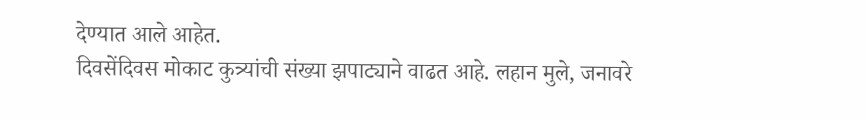देण्यात आले आहेत.
दिवसेंदिवस मोकाट कुत्र्यांची संख्या झपाट्याने वाढत आहे. लहान मुले, जनावरे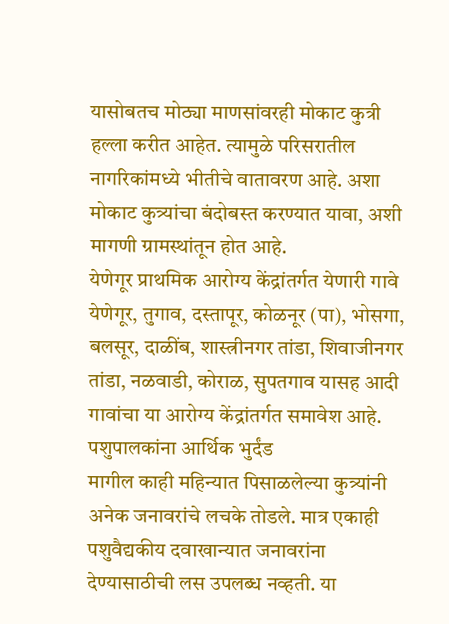यासोबतच मोठ्या माणसांवरही मोकाट कुत्री हल्ला करीत आहेत. त्यामुळे परिसरातील नागरिकांमध्ये भीतीचे वातावरण आहे. अशा मोकाट कुत्र्यांचा बंदोबस्त करण्यात यावा, अशी मागणी ग्रामस्थांतून होत आहे.
येणेगूर प्राथमिक आरोग्य केंद्रांतर्गत येणारी गावे
येणेगूर, तुगाव, दस्तापूर, कोळनूर (पा), भोसगा, बलसूर, दाळींब, शास्त्रीनगर तांडा, शिवाजीनगर तांडा, नळवाडी, कोराळ, सुपतगाव यासह आदी गावांचा या आरोग्य केंद्रांतर्गत समावेश आहे.
पशुपालकांना आर्थिक भुर्दंड
मागील काही महिन्यात पिसाळलेल्या कुत्र्यांनी अनेक जनावरांचे लचके तोडले. मात्र एकाही पशुवैद्यकीय दवाखान्यात जनावरांना देण्यासाठीची लस उपलब्ध नव्हती. या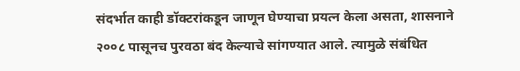संदर्भात काही डॉक्टरांकडून जाणून घेण्याचा प्रयत्न केला असता, शासनाने २००८ पासूनच पुरवठा बंद केल्याचे सांगण्यात आले. त्यामुळे संबंधित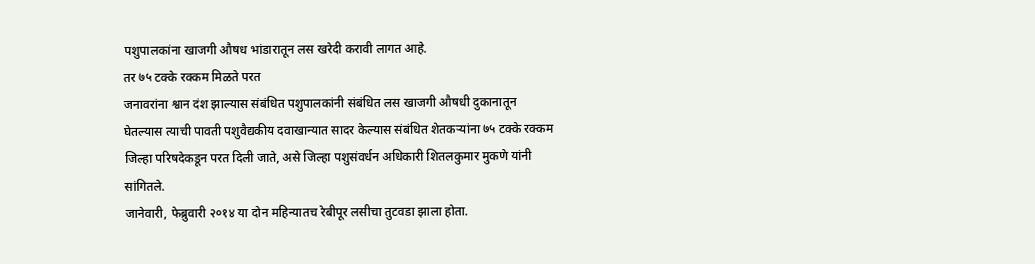पशुपालकांना खाजगी औषध भांडारातून लस खरेदी करावी लागत आहे.
तर ७५ टक्के रक्कम मिळते परत
जनावरांना श्वान दंश झाल्यास संबंधित पशुपालकांनी संबंधित लस खाजगी औषधी दुकानातून घेतल्यास त्याची पावती पशुवैद्यकीय दवाखान्यात सादर केल्यास संबंधित शेतकऱ्यांना ७५ टक्के रक्कम जिल्हा परिषदेकडून परत दिली जाते, असे जिल्हा पशुसंवर्धन अधिकारी शितलकुमार मुकणे यांनी सांगितले.
जानेवारी, फेब्रुवारी २०१४ या दोन महिन्यातच रेबीपूर लसीचा तुटवडा झाला होता.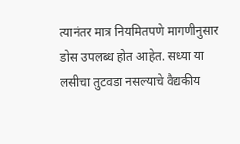त्यानंतर मात्र नियमितपणे मागणीनुसार डोस उपलब्ध होत आहेत. सध्या या लसीचा तुटवडा नसल्याचे वैद्यकीय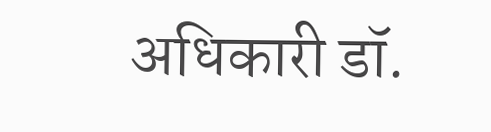अधिकारी डॉ.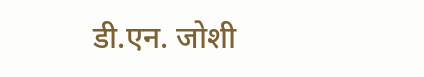डी.एन. जोशी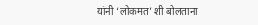यांनी ‘लोकमत’ शी बोलताना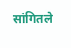सांगितले